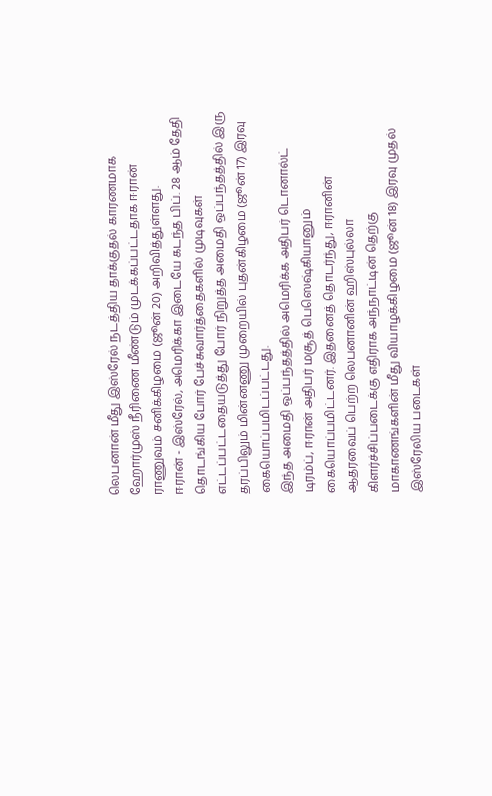லெபனான் மீது இஸ்ரேல் நடத்திய தாக்குதல் காரணமாக ஹோர்முஸ் நீரிணை மீண்டும் முடக்கப்பட்டதாக ஈரான் ராணுவம் சனிக்கிழமை (ஜூன் 20) அறிவித்துள்ளது.
ஈரான் - இஸ்ரேல், அமெரிக்கா இடையே கடந்த பிப். 28 ஆம் தேதி தொடங்கிய போர் பேச்சுவார்த்தைகளில் முடிவுகள் எட்டப்பட்டதையடுத்து போர் நிறுத்த அமைதி ஒப்பந்தத்தில் இரு தரப்பிலும் மின்னணு முறையில் புதன்கிழமை (ஜூன் 17) இரவு கையொப்பமிடப்பட்டது.
இந்த அமைதி ஒப்பந்தத்தில் அமெரிக்க அதிபர் டொனால்ட் டிரம்ப், ஈரான் அதிபர் மசூத் பெஸெஷ்கியானும் கையொப்பமிட்டனர். இதனைத் தொடர்ந்து, ஈரானின் ஆதரவைப் பெற்ற லெபனானின் ஹிஸ்புல்லா கிளர்ச்சிப்படைக்கு எதிராக அந்நாட்டின் தெற்கு மாகாணங்களின் மீது வியாழக்கிழமை (ஜூன் 18) இரவு முதல் இஸ்ரேலிய படைகள்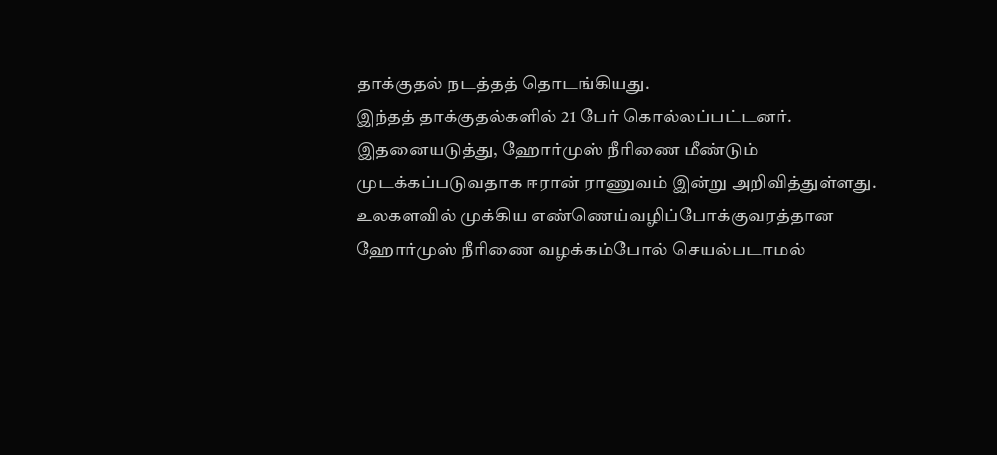தாக்குதல் நடத்தத் தொடங்கியது.
இந்தத் தாக்குதல்களில் 21 பேர் கொல்லப்பட்டனர். இதனையடுத்து, ஹோர்முஸ் நீரிணை மீண்டும் முடக்கப்படுவதாக ஈரான் ராணுவம் இன்று அறிவித்துள்ளது.
உலகளவில் முக்கிய எண்ணெய்வழிப்போக்குவரத்தான ஹோர்முஸ் நீரிணை வழக்கம்போல் செயல்படாமல்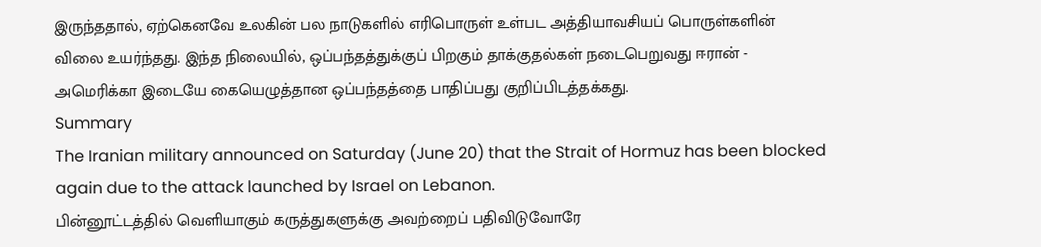இருந்ததால், ஏற்கெனவே உலகின் பல நாடுகளில் எரிபொருள் உள்பட அத்தியாவசியப் பொருள்களின் விலை உயர்ந்தது. இந்த நிலையில், ஒப்பந்தத்துக்குப் பிறகும் தாக்குதல்கள் நடைபெறுவது ஈரான் - அமெரிக்கா இடையே கையெழுத்தான ஒப்பந்தத்தை பாதிப்பது குறிப்பிடத்தக்கது.
Summary
The Iranian military announced on Saturday (June 20) that the Strait of Hormuz has been blocked again due to the attack launched by Israel on Lebanon.
பின்னூட்டத்தில் வெளியாகும் கருத்துகளுக்கு அவற்றைப் பதிவிடுவோரே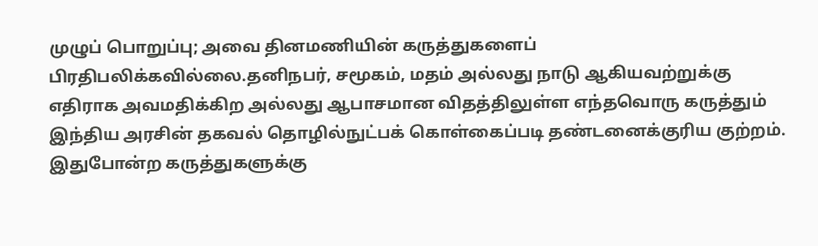முழுப் பொறுப்பு; அவை தினமணியின் கருத்துகளைப் பிரதிபலிக்கவில்லை.தனிநபர், சமூகம், மதம் அல்லது நாடு ஆகியவற்றுக்கு எதிராக அவமதிக்கிற அல்லது ஆபாசமான விதத்திலுள்ள எந்தவொரு கருத்தும் இந்திய அரசின் தகவல் தொழில்நுட்பக் கொள்கைப்படி தண்டனைக்குரிய குற்றம். இதுபோன்ற கருத்துகளுக்கு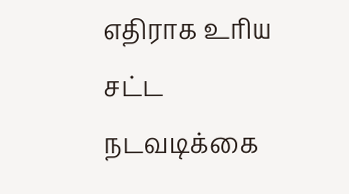எதிராக உரிய சட்ட நடவடிக்கை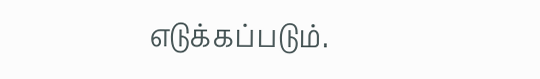எடுக்கப்படும்.